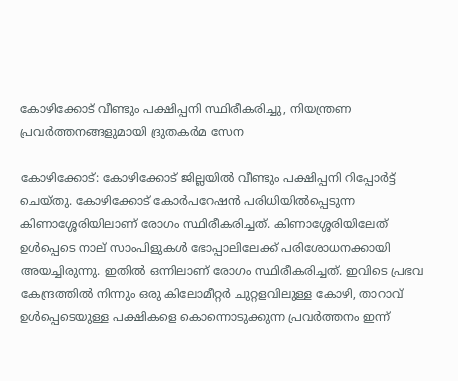കോഴിക്കോട് വീണ്ടും പക്ഷിപ്പനി സ്ഥിരീകരിച്ചു, നിയന്ത്രണ പ്രവര്‍ത്തനങ്ങളുമായി ദ്രുതകര്‍മ സേന

കോഴിക്കോട്: കോഴിക്കോട് ജില്ലയില്‍ വീണ്ടും പക്ഷിപ്പനി റിപ്പോര്‍ട്ട് ചെയ്തു. കോഴിക്കോട് കോര്‍പറേഷന്‍ പരിധിയില്‍പ്പെടുന്ന കിണാശ്ശേരിയിലാണ് രോഗം സ്ഥിരീകരിച്ചത്. കിണാശ്ശേരിയിലേത് ഉള്‍പ്പെടെ നാല് സാംപിളുകള്‍ ഭോപ്പാലിലേക്ക് പരിശോധനക്കായി അയച്ചിരുന്നു. ഇതില്‍ ഒന്നിലാണ് രോഗം സ്ഥിരീകരിച്ചത്. ഇവിടെ പ്രഭവ കേന്ദ്രത്തില്‍ നിന്നും ഒരു കിലോമീറ്റര്‍ ചുറ്റളവിലുള്ള കോഴി, താറാവ് ഉള്‍പ്പെടെയുള്ള പക്ഷികളെ കൊന്നൊടുക്കുന്ന പ്രവര്‍ത്തനം ഇന്ന്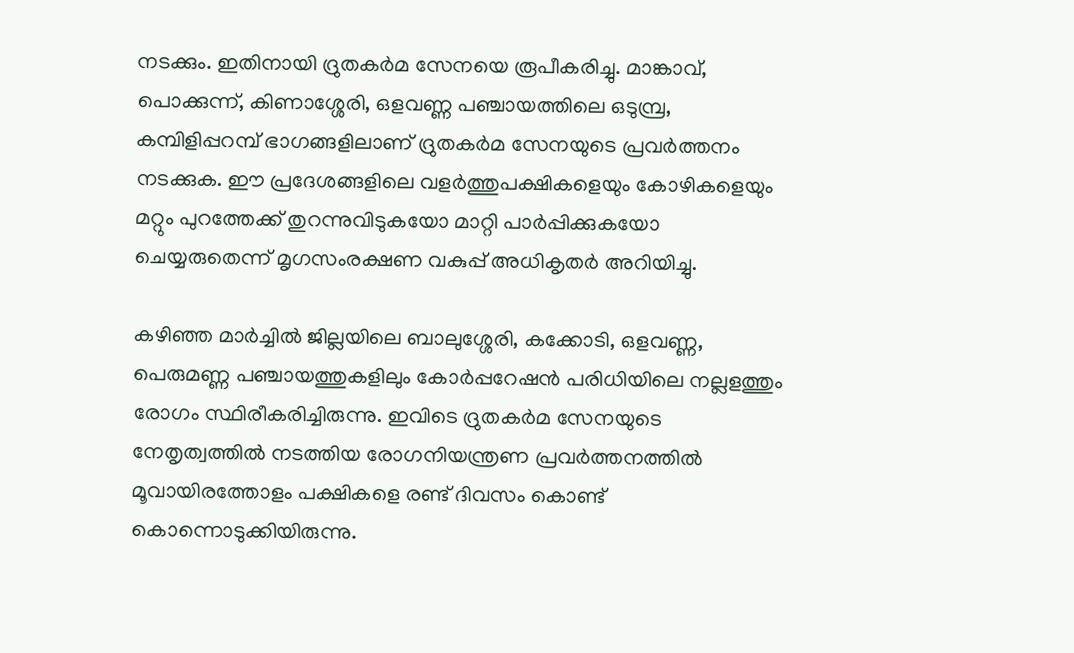നടക്കും. ഇതിനായി ദ്രുതകര്‍മ സേനയെ രൂപീകരിച്ചു. മാങ്കാവ്, പൊക്കുന്ന്, കിണാശ്ശേരി, ഒളവണ്ണ പഞ്ചായത്തിലെ ഒടുമ്പ്ര, കമ്പിളിപ്പറമ്പ് ഭാഗങ്ങളിലാണ് ദ്രുതകര്‍മ സേനയുടെ പ്രവര്‍ത്തനം നടക്കുക. ഈ പ്രദേശങ്ങളിലെ വളര്‍ത്തുപക്ഷികളെയും കോഴികളെയും മറ്റും പുറത്തേക്ക് തുറന്നുവിടുകയോ മാറ്റി പാര്‍പ്പിക്കുകയോ ചെയ്യരുതെന്ന് മൃഗസംരക്ഷണ വകുപ്പ് അധികൃതര്‍ അറിയിച്ചു.

കഴിഞ്ഞ മാര്‍ച്ചില്‍ ജില്ലയിലെ ബാലുശ്ശേരി, കക്കോടി, ഒളവണ്ണ, പെരുമണ്ണ പഞ്ചായത്തുകളിലും കോര്‍പ്പറേഷന്‍ പരിധിയിലെ നല്ലളത്തും രോഗം സ്ഥിരീകരിച്ചിരുന്നു. ഇവിടെ ദ്രുതകര്‍മ സേനയുടെ നേതൃത്വത്തില്‍ നടത്തിയ രോഗനിയന്ത്രണ പ്രവര്‍ത്തനത്തില്‍ മൂവായിരത്തോളം പക്ഷികളെ രണ്ട് ദിവസം കൊണ്ട് കൊന്നൊടുക്കിയിരുന്നു.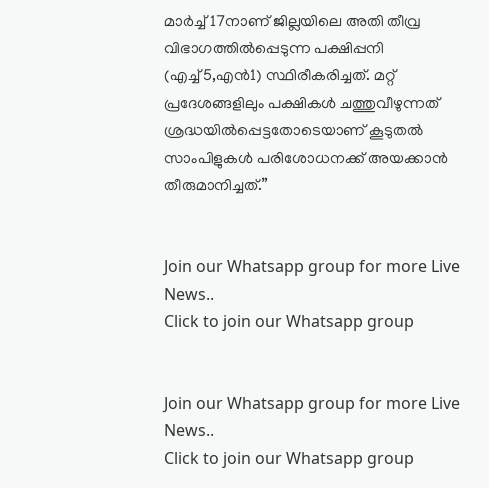മാര്‍ച്ച് 17നാണ് ജില്ലയിലെ അതി തീവ്ര വിഭാഗത്തില്‍പ്പെടുന്ന പക്ഷിപ്പനി (എച്ച്5,എന്‍1) സ്ഥിരീകരിച്ചത്. മറ്റ് പ്രദേശങ്ങളിലും പക്ഷികള്‍ ചത്തുവീഴുന്നത് ശ്രദ്ധയില്‍പ്പെട്ടതോടെയാണ് കൂടുതല്‍ സാംപിളുകള്‍ പരിശോധനക്ക് അയക്കാന്‍ തീരുമാനിച്ചത്.”


Join our Whatsapp group for more Live News..
Click to join our Whatsapp group


Join our Whatsapp group for more Live News..
Click to join our Whatsapp group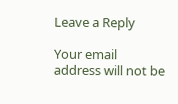Leave a Reply

Your email address will not be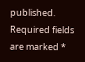published. Required fields are marked *